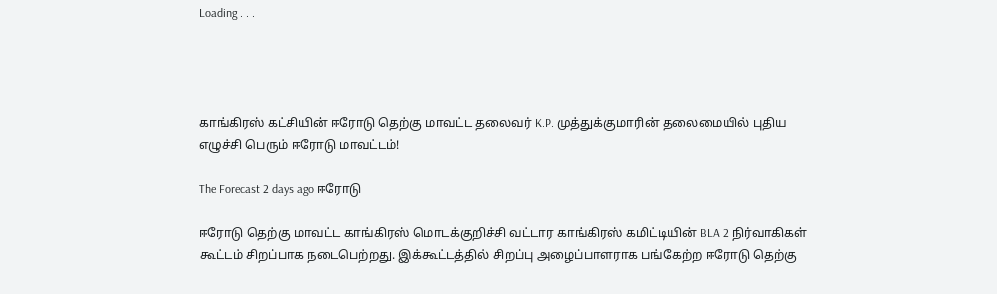Loading . . .




காங்கிரஸ் கட்சியின் ஈரோடு தெற்கு மாவட்ட தலைவர் K.P. முத்துக்குமாரின் தலைமையில் புதிய எழுச்சி பெரும் ஈரோடு மாவட்டம்!

The Forecast 2 days ago ஈரோடு

ஈரோடு தெற்கு மாவட்ட காங்கிரஸ் மொடக்குறிச்சி வட்டார காங்கிரஸ் கமிட்டியின் BLA 2 நிர்வாகிகள் கூட்டம் சிறப்பாக நடைபெற்றது. இக்கூட்டத்தில் சிறப்பு அழைப்பாளராக பங்கேற்ற ஈரோடு தெற்கு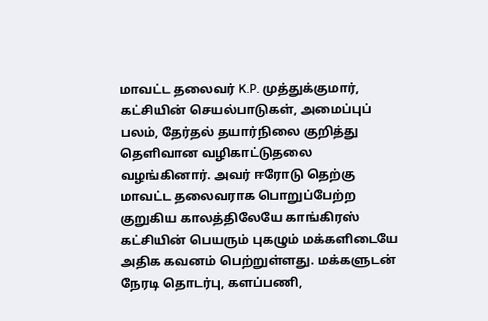மாவட்ட தலைவர் K.P. முத்துக்குமார், கட்சியின் செயல்பாடுகள், அமைப்புப் பலம், தேர்தல் தயார்நிலை குறித்து தெளிவான வழிகாட்டுதலை வழங்கினார். அவர் ஈரோடு தெற்கு மாவட்ட தலைவராக பொறுப்பேற்ற குறுகிய காலத்திலேயே காங்கிரஸ் கட்சியின் பெயரும் புகழும் மக்களிடையே அதிக கவனம் பெற்றுள்ளது. மக்களுடன் நேரடி தொடர்பு, களப்பணி,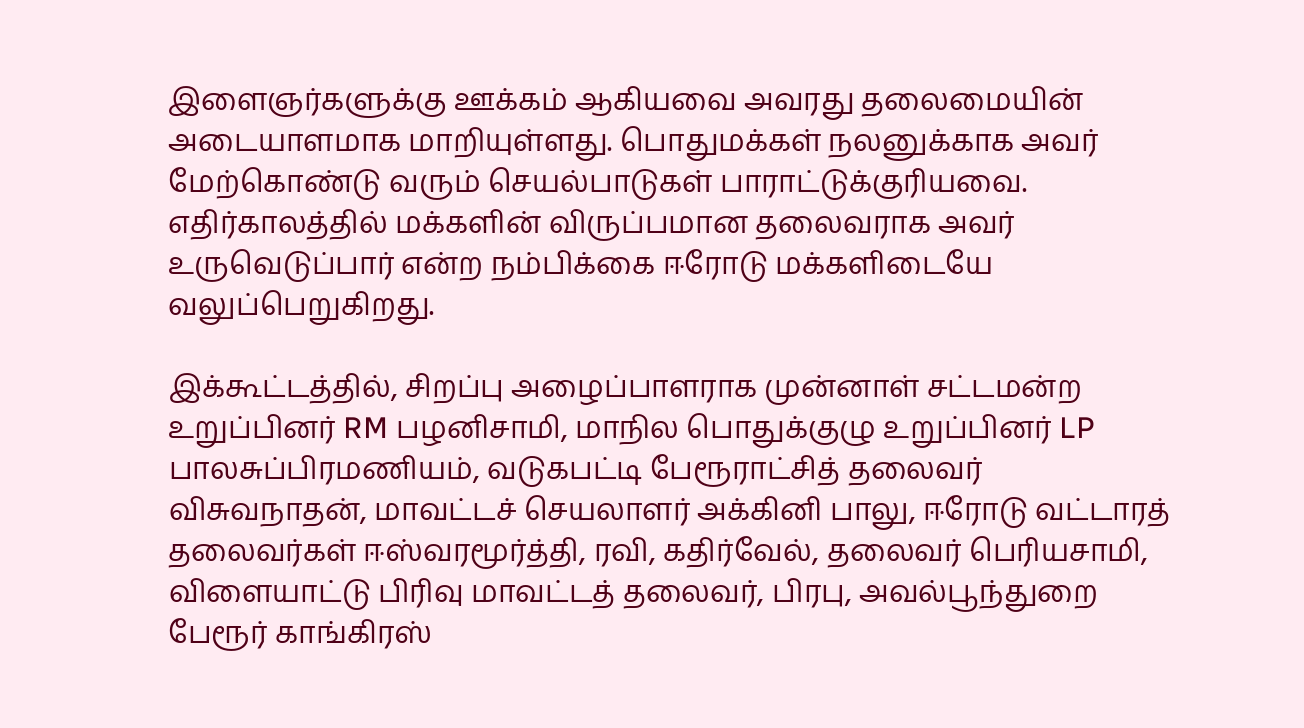இளைஞர்களுக்கு ஊக்கம் ஆகியவை அவரது தலைமையின் அடையாளமாக மாறியுள்ளது. பொதுமக்கள் நலனுக்காக அவர் மேற்கொண்டு வரும் செயல்பாடுகள் பாராட்டுக்குரியவை. எதிர்காலத்தில் மக்களின் விருப்பமான தலைவராக அவர் உருவெடுப்பார் என்ற நம்பிக்கை ஈரோடு மக்களிடையே வலுப்பெறுகிறது.

இக்கூட்டத்தில், சிறப்பு அழைப்பாளராக முன்னாள் சட்டமன்ற உறுப்பினர் RM பழனிசாமி, மாநில பொதுக்குழு உறுப்பினர் LP பாலசுப்பிரமணியம், வடுகபட்டி பேரூராட்சித் தலைவர்  விசுவநாதன், மாவட்டச் செயலாளர் அக்கினி பாலு, ஈரோடு வட்டாரத் தலைவர்கள் ஈஸ்வரமூர்த்தி, ரவி, கதிர்வேல், தலைவர் பெரியசாமி, விளையாட்டு பிரிவு மாவட்டத் தலைவர், பிரபு, அவல்பூந்துறை பேரூர் காங்கிரஸ்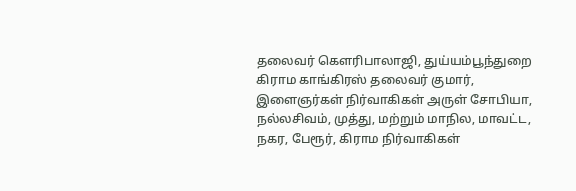தலைவர் கௌரிபாலாஜி, துய்யம்பூந்துறை கிராம காங்கிரஸ் தலைவர் குமார், இளைஞர்கள் நிர்வாகிகள் அருள் சோபியா, நல்லசிவம், முத்து, மற்றும் மாநில, மாவட்ட, நகர, பேரூர், கிராம நிர்வாகிகள்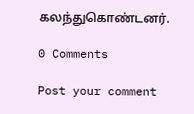கலந்துகொண்டனர்.

0 Comments

Post your comment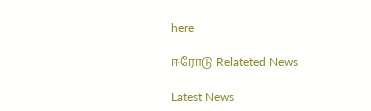here

ஈரோடு Relateted News

Latest News